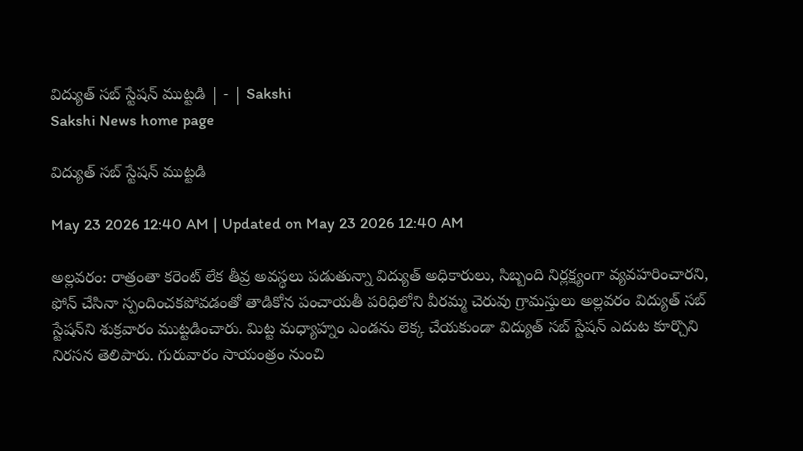విద్యుత్‌ సబ్‌ స్టేషన్‌ ముట్టడి | - | Sakshi
Sakshi News home page

విద్యుత్‌ సబ్‌ స్టేషన్‌ ముట్టడి

May 23 2026 12:40 AM | Updated on May 23 2026 12:40 AM

అల్లవరం: రాత్రంతా కరెంట్‌ లేక తీవ్ర అవస్థలు పడుతున్నా విద్యుత్‌ అధికారులు, సిబ్బంది నిర్లక్ష్యంగా వ్యవహరించారని, ఫోన్‌ చేసినా స్పందించకపోవడంతో తాడికోన పంచాయతీ పరిధిలోని వీరమ్మ చెరువు గ్రామస్తులు అల్లవరం విద్యుత్‌ సబ్‌ స్టేషన్‌ని శుక్రవారం ముట్టడించారు. మిట్ట మధ్యాహ్నం ఎండను లెక్క చేయకుండా విద్యుత్‌ సబ్‌ స్టేషన్‌ ఎదుట కూర్చొని నిరసన తెలిపారు. గురువారం సాయంత్రం నుంచి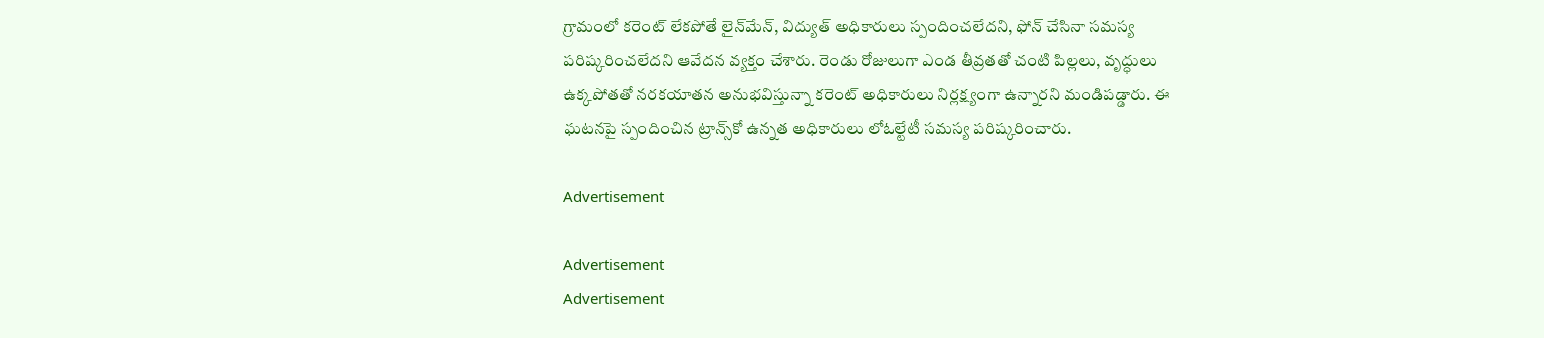గ్రామంలో కరెంట్‌ లేకపోతే లైన్‌మేన్‌, విద్యుత్‌ అధికారులు స్పందించలేదని, ఫోన్‌ చేసినా సమస్య పరిష్కరించలేదని ఆవేదన వ్యక్తం చేశారు. రెండు రోజులుగా ఎండ తీవ్రతతో చంటి పిల్లలు, వృద్ధులు ఉక్కపోతతో నరకయాతన అనుభవిస్తున్నా కరెంట్‌ అధికారులు నిర్లక్ష్యంగా ఉన్నారని మండిపడ్డారు. ఈ ఘటనపై స్పందించిన ట్రాన్స్‌కో ఉన్నత అధికారులు లోఓల్టేటీ సమస్య పరిష్కరించారు.

Advertisement

Advertisement
Advertisement